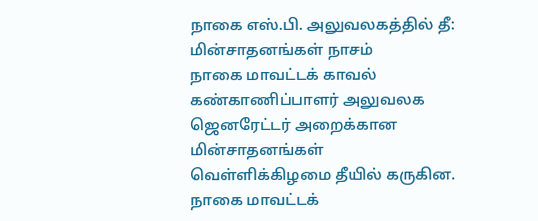நாகை எஸ்.பி. அலுவலகத்தில் தீ: மின்சாதனங்கள் நாசம்
நாகை மாவட்டக் காவல் கண்காணிப்பாளர் அலுவலக ஜெனரேட்டர் அறைக்கான மின்சாதனங்கள் வெள்ளிக்கிழமை தீயில் கருகின.
நாகை மாவட்டக்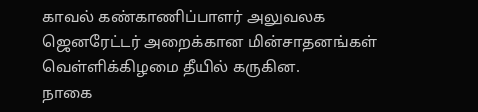காவல் கண்காணிப்பாளர் அலுவலக ஜெனரேட்டர் அறைக்கான மின்சாதனங்கள் வெள்ளிக்கிழமை தீயில் கருகின.
நாகை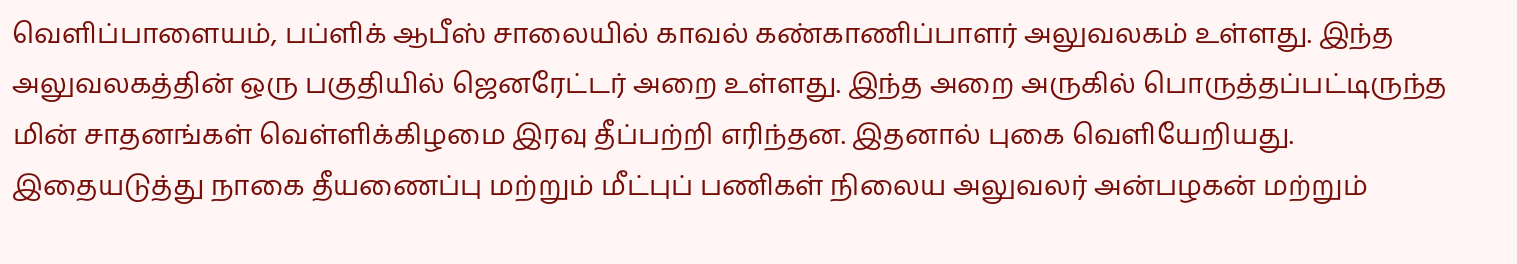வெளிப்பாளையம், பப்ளிக் ஆபீஸ் சாலையில் காவல் கண்காணிப்பாளர் அலுவலகம் உள்ளது. இந்த அலுவலகத்தின் ஒரு பகுதியில் ஜெனரேட்டர் அறை உள்ளது. இந்த அறை அருகில் பொருத்தப்பட்டிருந்த மின் சாதனங்கள் வெள்ளிக்கிழமை இரவு தீப்பற்றி எரிந்தன. இதனால் புகை வெளியேறியது. இதையடுத்து நாகை தீயணைப்பு மற்றும் மீட்புப் பணிகள் நிலைய அலுவலர் அன்பழகன் மற்றும்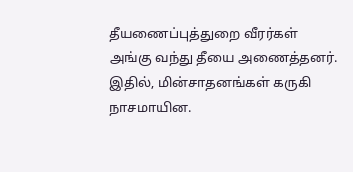தீயணைப்புத்துறை வீரர்கள் அங்கு வந்து தீயை அணைத்தனர். இதில், மின்சாதனங்கள் கருகி நாசமாயின.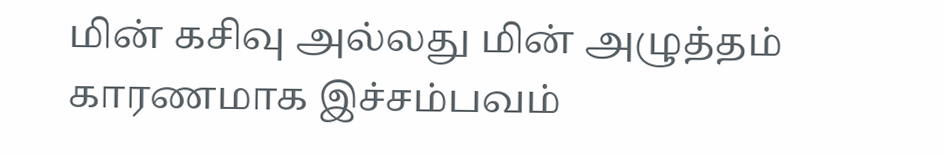மின் கசிவு அல்லது மின் அழுத்தம் காரணமாக இச்சம்பவம்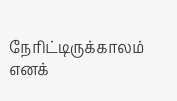நேரிட்டிருக்காலம் எனக்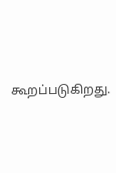கூறப்படுகிறது.